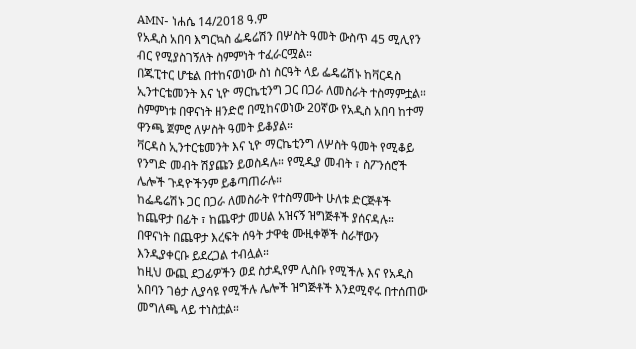AMN- ነሐሴ 14/2018 ዓ.ም
የአዲስ አበባ እግርኳስ ፌዴሬሽን በሦስት ዓመት ውስጥ 45 ሚሊየን ብር የሚያስገኝለት ስምምነት ተፈራርሟል።
በጁፒተር ሆቴል በተከናወነው ስነ ስርዓት ላይ ፌዴሬሽኑ ከቫርዳስ ኢንተርቴመንት እና ኒዮ ማርኬቲንግ ጋር በጋራ ለመስራት ተስማምቷል።
ስምምነቱ በዋናነት ዘንድሮ በሚከናወነው 20ኛው የአዲስ አበባ ከተማ ዋንጫ ጀምሮ ለሦስት ዓመት ይቆያል።
ቫርዳስ ኢንተርቴመንት እና ኒዮ ማርኬቲንግ ለሦስት ዓመት የሚቆይ የንግድ መብት ሽያጩን ይወስዳሉ። የሚዲያ መብት ፣ ስፖንሰሮች ሌሎች ጉዳዮችንም ይቆጣጠራሉ።
ከፌዴሬሽኑ ጋር በጋራ ለመስራት የተስማሙት ሁለቱ ድርጅቶች ከጨዋታ በፊት ፣ ከጨዋታ መሀል አዝናኝ ዝግጅቶች ያሰናዳሉ። በዋናነት በጨዋታ እረፍት ሰዓት ታዋቂ ሙዚቀኞች ስራቸውን እንዲያቀርቡ ይደረጋል ተብሏል።
ከዚህ ውጪ ደጋፊዎችን ወደ ስታዲየም ሊስቡ የሚችሉ እና የአዲስ አበባን ገፅታ ሊያሳዩ የሚችሉ ሌሎች ዝግጅቶች እንደሚኖሩ በተሰጠው መግለጫ ላይ ተነስቷል።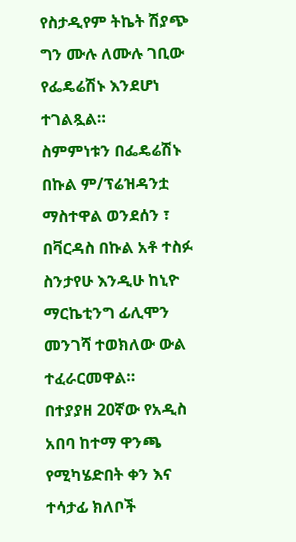የስታዲየም ትኬት ሽያጭ ግን ሙሉ ለሙሉ ገቢው የፌዴሬሽኑ እንደሆነ ተገልጿል።
ስምምነቱን በፌዴሬሽኑ በኩል ም/ፕሬዝዳንቷ ማስተዋል ወንደሰን ፣ በቫርዳስ በኩል አቶ ተስፉ ስንታየሁ እንዲሁ ከኒዮ ማርኬቲንግ ፊሊሞን መንገሻ ተወክለው ውል ተፈራርመዋል።
በተያያዘ 20ኛው የአዲስ አበባ ከተማ ዋንጫ የሚካሄድበት ቀን እና ተሳታፊ ክለቦች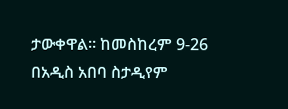ታውቀዋል። ከመስከረም 9-26 በአዲስ አበባ ስታዲየም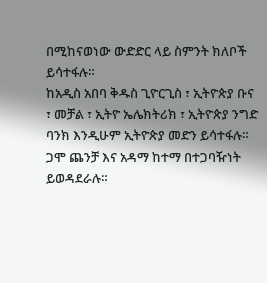በሚከናወነው ውድድር ላይ ስምንት ክለቦች ይሳተፋሉ።
ከአዲስ አበባ ቅዱስ ጊዮርጊስ ፣ ኢትዮጵያ ቡና ፣ መቻል ፣ ኢትዮ ኤሌክትሪክ ፣ ኢትዮጵያ ንግድ ባንክ እንዲሁም ኢትዮጵያ መድን ይሳተፋሉ። ጋሞ ጨንቻ እና አዳማ ከተማ በተጋባዥነት ይወዳደራሉ።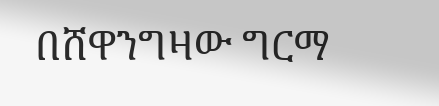በሸዋንግዛው ግርማ